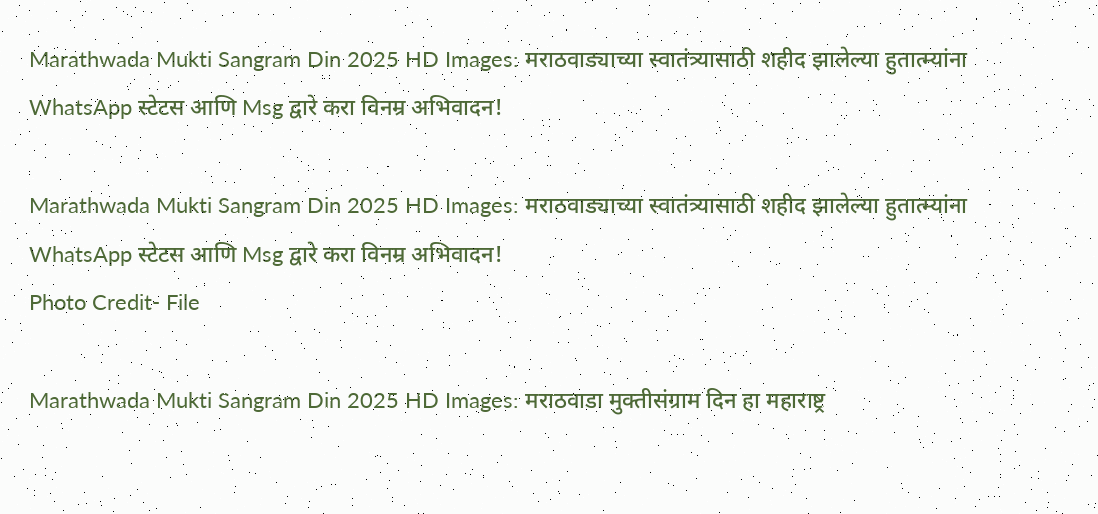Marathwada Mukti Sangram Din 2025 HD Images: मराठवाड्याच्या स्वातंत्र्यासाठी शहीद झालेल्या हुतात्म्यांना WhatsApp स्टेटस आणि Msg द्वारे करा विनम्र अभिवादन!

Marathwada Mukti Sangram Din 2025 HD Images: मराठवाड्याच्या स्वातंत्र्यासाठी शहीद झालेल्या हुतात्म्यांना WhatsApp स्टेटस आणि Msg द्वारे करा विनम्र अभिवादन!
Photo Credit- File

Marathwada Mukti Sangram Din 2025 HD Images: मराठवाडा मुक्तीसंग्राम दिन हा महाराष्ट्र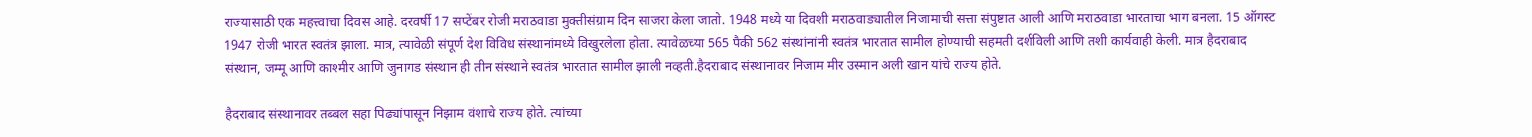राज्यासाठी एक महत्त्वाचा दिवस आहे. दरवर्षी 17 सप्टेंबर रोजी मराठवाडा मुक्तीसंग्राम दिन साजरा केला जातो. 1948 मध्ये या दिवशी मराठवाड्यातील निजामाची सत्ता संपुष्टात आली आणि मराठवाडा भारताचा भाग बनला. 15 ऑगस्ट 1947 रोजी भारत स्वतंत्र झाला. मात्र, त्यावेळी संपूर्ण देश विविध संस्थानांमध्ये विखुरलेला होता. त्यावेळच्या 565 पैकी 562 संस्थांनांनी स्वतंत्र भारतात सामील होण्याची सहमती दर्शविली आणि तशी कार्यवाही केली. मात्र हैदराबाद संस्थान, जम्मू आणि काश्मीर आणि जुनागड संस्थान ही तीन संस्थाने स्वतंत्र भारतात सामील झाली नव्हती.हैदराबाद संस्थानावर निजाम मीर उस्मान अली खान यांचे राज्य होते.

हैदराबाद संस्थानावर तब्बल सहा पिढ्यांपासून निझाम वंशाचे राज्य होते. त्यांच्या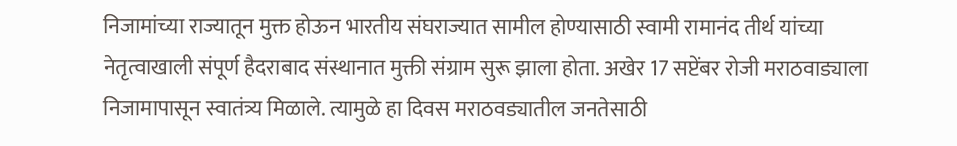निजामांच्या राज्यातून मुक्त होऊन भारतीय संघराज्यात सामील होण्यासाठी स्वामी रामानंद तीर्थ यांच्या नेतृत्वाखाली संपूर्ण हैदराबाद संस्थानात मुक्ती संग्राम सुरू झाला होता. अखेर 17 सप्टेंबर रोजी मराठवाड्याला निजामापासून स्वातंत्र्य मिळाले. त्यामुळे हा दिवस मराठवड्यातील जनतेसाठी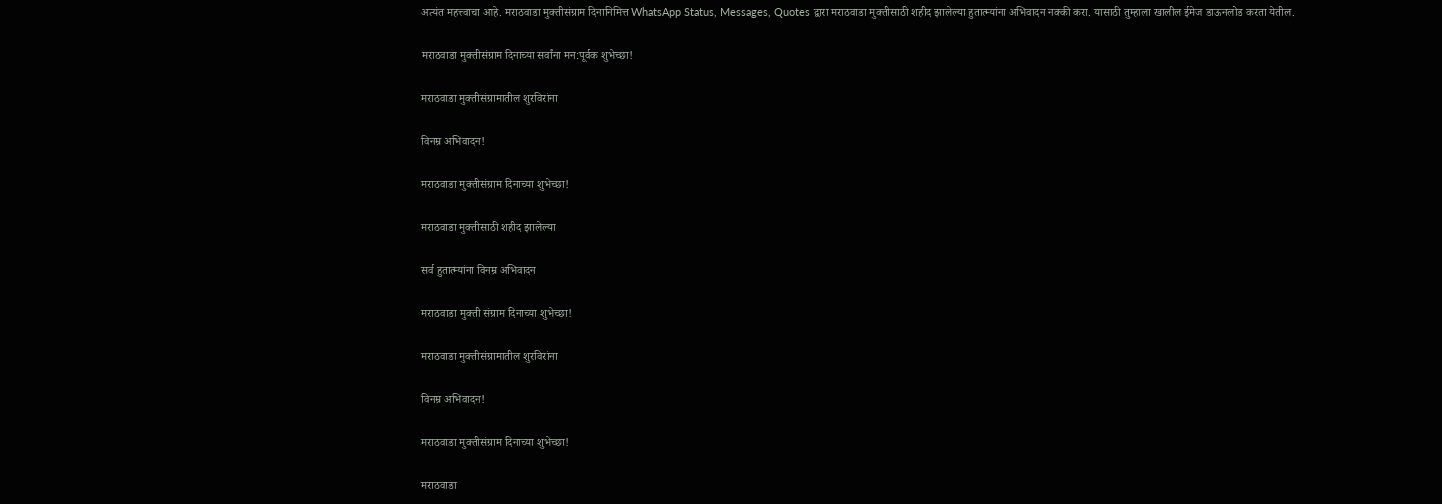अत्यंत महत्त्वाचा आहे. मराठवाडा मुक्तीसंग्राम दिनानिमित्त WhatsApp Status, Messages, Quotes द्वारा मराठवाडा मुक्तीसाठी शहीद झालेल्या हुतात्म्यांना अभिवादन नक्की करा. यासाठी तुम्हाला खालील ईमेज डाऊनलोड करता येतील.

मराठवाडा मुक्तीसंग्राम दिनाच्या सर्वांना मन:पूर्वक शुभेच्छा!

मराठवाडा मुक्तीसंग्रामातील शुरविरांना

विनम्र अभिवादन!

मराठवाडा मुक्तीसंग्राम दिनाच्या शुभेच्छा!

मराठवाडा मुक्तीसाठी शहीद झालेल्या

सर्व हुतात्म्यांना विनम्र अभिवादन

मराठवाडा मुक्ती संग्राम दिनाच्या शुभेच्छा!

मराठवाडा मुक्तीसंग्रामातील शुरविरांना

विनम्र अभिवादन!

मराठवाडा मुक्तीसंग्राम दिनाच्या शुभेच्छा!

मराठवाडा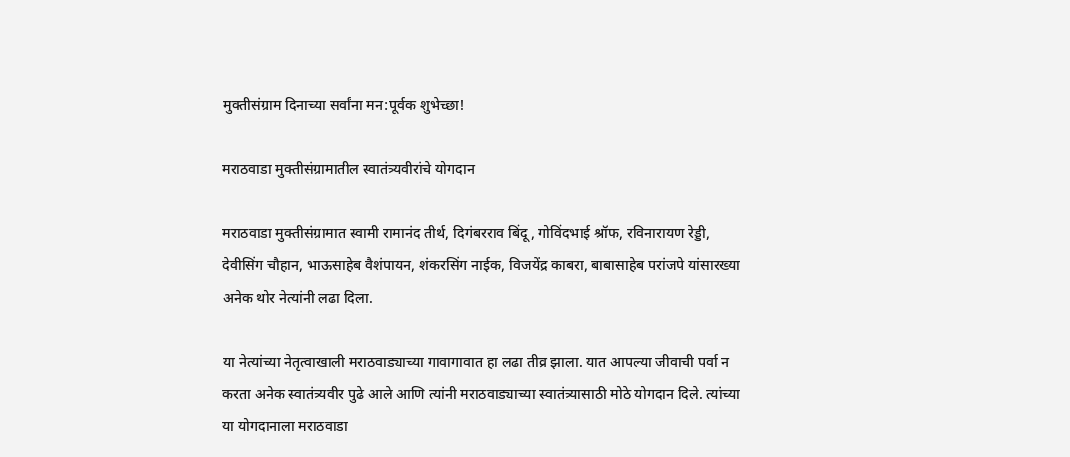मुक्तीसंग्राम दिनाच्या सर्वांना मन:पूर्वक शुभेच्छा!

मराठवाडा मुक्तीसंग्रामातील स्वातंत्र्यवीरांचे योगदान

मराठवाडा मुक्तीसंग्रामात स्वामी रामानंद तीर्थ, दिगंबरराव बिंदू, गोविंदभाई श्रॉफ, रविनारायण रेड्डी, देवीसिंग चौहान, भाऊसाहेब वैशंपायन, शंकरसिंग नाईक, विजयेंद्र काबरा, बाबासाहेब परांजपे यांसारख्या अनेक थोर नेत्यांनी लढा दिला.

या नेत्यांच्या नेतृत्वाखाली मराठवाड्याच्या गावागावात हा लढा तीव्र झाला. यात आपल्या जीवाची पर्वा न करता अनेक स्वातंत्र्यवीर पुढे आले आणि त्यांनी मराठवाड्याच्या स्वातंत्र्यासाठी मोठे योगदान दिले. त्यांच्या या योगदानाला मराठवाडा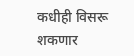कधीही विसरू शकणार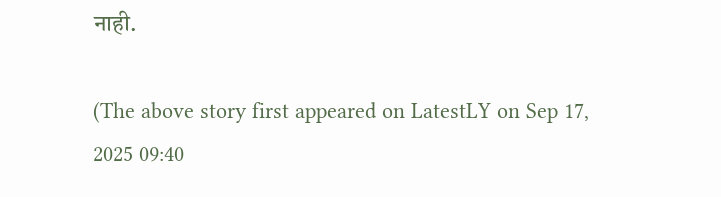नाही.

(The above story first appeared on LatestLY on Sep 17, 2025 09:40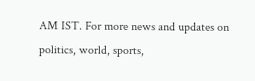AM IST. For more news and updates on politics, world, sports,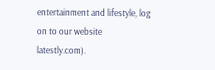entertainment and lifestyle, log on to our website latestly.com).